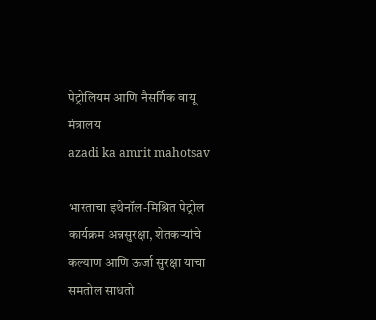पेट्रोलियम आणि नैसर्गिक वायू मंत्रालय
azadi ka amrit mahotsav

भारताचा इथेनॉल-मिश्रित पेट्रोल कार्यक्रम अन्नसुरक्षा, शेतकऱ्यांचे कल्याण आणि ऊर्जा सुरक्षा याचा समतोल साधतो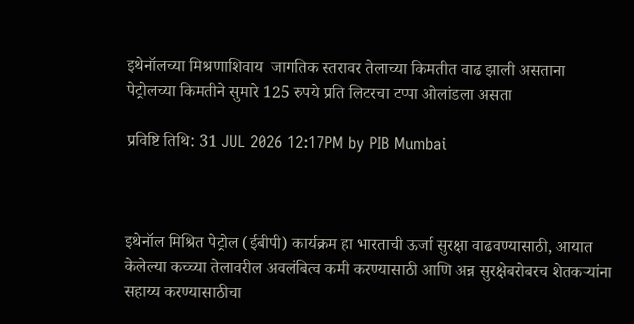इथेनॉलच्या मिश्रणाशिवाय  जागतिक स्तरावर तेलाच्या किमतीत वाढ झाली असताना पेट्रोलच्या किमतीने सुमारे 125 रुपये प्रति लिटरचा टप्पा ओलांडला असता

प्रविष्टि तिथि: 31 JUL 2026 12:17PM by PIB Mumbai



इथेनॉल मिश्रित पेट्रोल (ईबीपी) कार्यक्रम हा भारताची ऊर्जा सुरक्षा वाढवण्यासाठी, आयात केलेल्या कच्च्या तेलावरील अवलंबित्व कमी करण्यासाठी आणि अन्न सुरक्षेबरोबरच शेतकऱ्यांना सहाय्य करण्यासाठीचा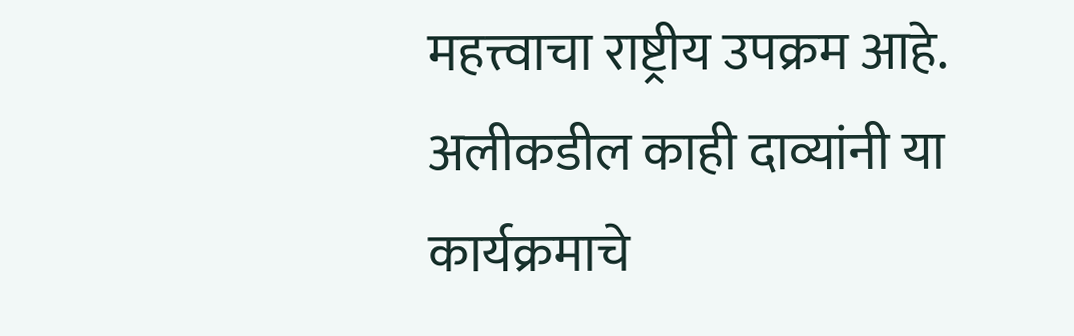महत्त्वाचा राष्ट्रीय उपक्रम आहे. अलीकडील काही दाव्यांनी या कार्यक्रमाचे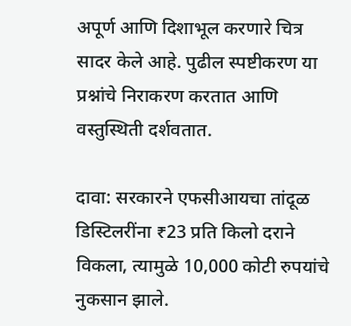अपूर्ण आणि दिशाभूल करणारे चित्र सादर केले आहे. पुढील स्पष्टीकरण या प्रश्नांचे निराकरण करतात आणि वस्तुस्थिती दर्शवतात.

दावा: सरकारने एफसीआयचा तांदूळ डिस्टिलरींना ₹23 प्रति किलो दराने विकला, त्यामुळे 10,000 कोटी रुपयांचे नुकसान झाले.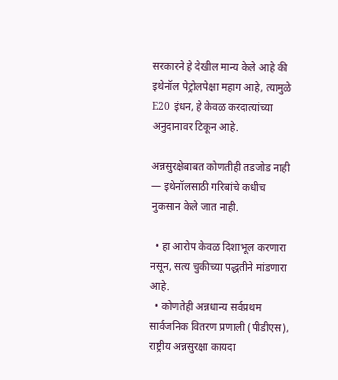सरकारने हे देखील मान्य केले आहे की इथेनॉल पेट्रोलपेक्षा महाग आहे, त्यामुळे E20 इंधन, हे केवळ करदात्यांच्या  अनुदानावर टिकून आहे.

अन्नसुरक्षेबाबत कोणतीही तडजोड नाही — इथेनॉलसाठी गरिबांचे कधीच नुकसान केले जात नाही.

  • हा आरोप केवळ दिशाभूल करणारा नसून, सत्य चुकीच्या पद्धतीने मांडणारा आहे.
  • कोणतेही अन्नधान्य सर्वप्रथम सार्वजनिक वितरण प्रणाली (पीडीएस), राष्ट्रीय अन्नसुरक्षा कायदा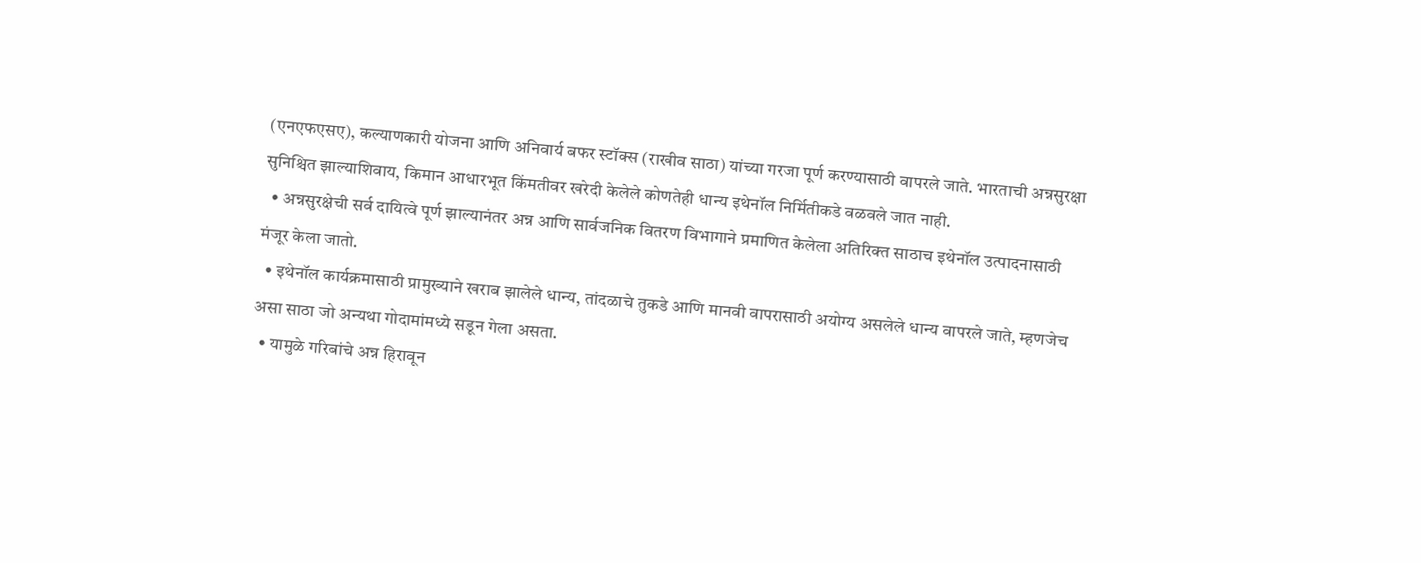(एनएफएसए), कल्याणकारी योजना आणि अनिवार्य बफर स्टॉक्स (राखीव साठा) यांच्या गरजा पूर्ण करण्यासाठी वापरले जाते. भारताची अन्नसुरक्षा सुनिश्चित झाल्याशिवाय, किमान आधारभूत किंमतीवर खरेदी केलेले कोणतेही धान्य इथेनॉल निर्मितीकडे वळवले जात नाही.
  • अन्नसुरक्षेची सर्व दायित्वे पूर्ण झाल्यानंतर अन्न आणि सार्वजनिक वितरण विभागाने प्रमाणित केलेला अतिरिक्त साठाच इथेनॉल उत्पादनासाठी मंजूर केला जातो.
  • इथेनॉल कार्यक्रमासाठी प्रामुख्याने खराब झालेले धान्य, तांदळाचे तुकडे आणि मानवी वापरासाठी अयोग्य असलेले धान्य वापरले जाते, म्हणजेच असा साठा जो अन्यथा गोदामांमध्ये सडून गेला असता.
  • यामुळे गरिबांचे अन्न हिरावून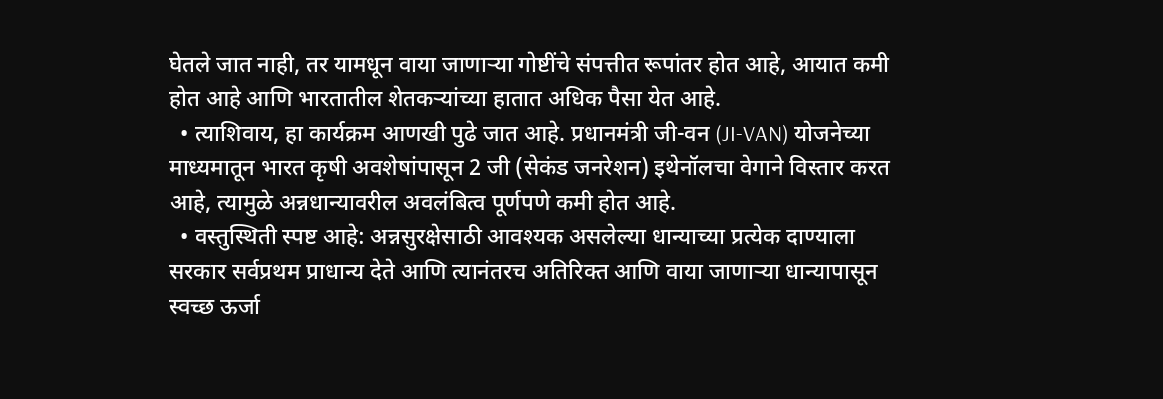घेतले जात नाही, तर यामधून वाया जाणाऱ्या गोष्टींचे संपत्तीत रूपांतर होत आहे, आयात कमी होत आहे आणि भारतातील शेतकऱ्यांच्या हातात अधिक पैसा येत आहे.
  • त्याशिवाय, हा कार्यक्रम आणखी पुढे जात आहे. प्रधानमंत्री जी-वन (JI-VAN) योजनेच्या माध्यमातून भारत कृषी अवशेषांपासून 2 जी (सेकंड जनरेशन) इथेनॉलचा वेगाने विस्तार करत आहे, त्यामुळे अन्नधान्यावरील अवलंबित्व पूर्णपणे कमी होत आहे.
  • वस्तुस्थिती स्पष्ट आहे: अन्नसुरक्षेसाठी आवश्यक असलेल्या धान्याच्या प्रत्येक दाण्याला सरकार सर्वप्रथम प्राधान्य देते आणि त्यानंतरच अतिरिक्त आणि वाया जाणाऱ्या धान्यापासून स्वच्छ ऊर्जा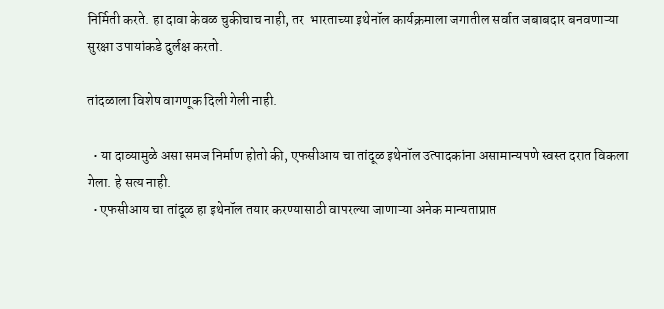निर्मिती करते. हा दावा केवळ चुकीचाच नाही, तर  भारताच्या इथेनॉल कार्यक्रमाला जगातील सर्वात जबाबदार बनवणाऱ्या सुरक्षा उपायांकडे दुर्लक्ष करतो.

तांदळाला विशेष वागणूक दिली गेली नाही.

  • या दाव्यामुळे असा समज निर्माण होतो की, एफसीआय चा तांदूळ इथेनॉल उत्पादकांना असामान्यपणे स्वस्त दरात विकला गेला. हे सत्य नाही.
  • एफसीआय चा तांदूळ हा इथेनॉल तयार करण्यासाठी वापरल्या जाणाऱ्या अनेक मान्यताप्राप्त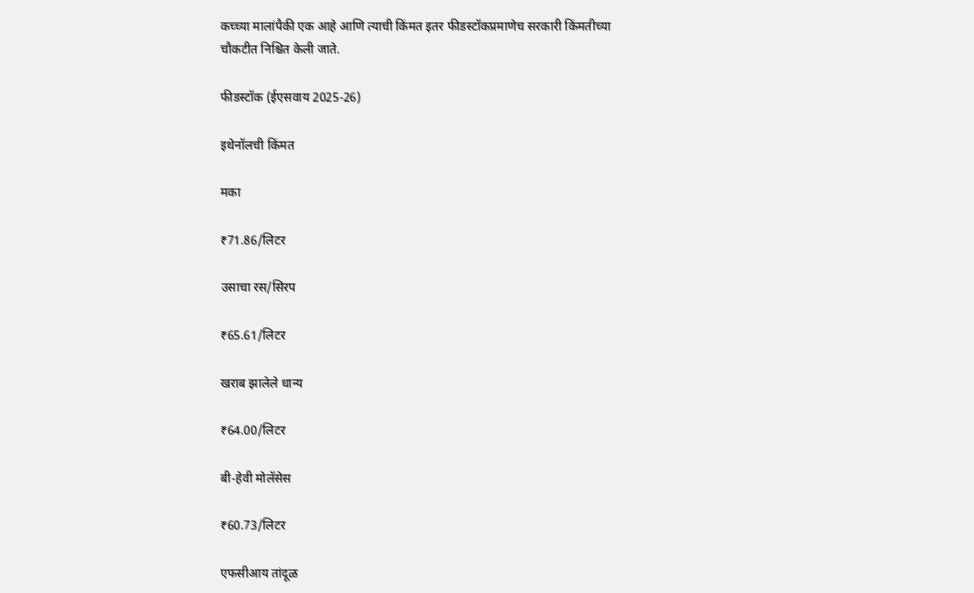कच्च्या मालांपैकी एक आहे आणि त्याची किंमत इतर फीडस्टॉकप्रमाणेच सरकारी किंमतीच्या चौकटीत निश्चित केली जाते.

फीडस्टॉक (ईएसवाय 2025-26)

इथेनॉलची किंमत

मका

₹71.86/लिटर

उसाचा रस/सिरप

₹65.61/लिटर

खराब झालेले धान्य

₹64.00/लिटर

बी-हेवी मोलॅसेस

₹60.73/लिटर

एफसीआय तांदूळ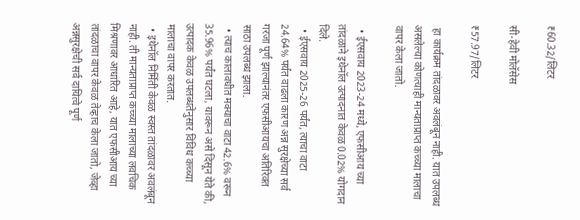₹60.32/लिटर

सी-हेवी मोलॅसेस

₹57.97/लिटर

 हा कार्यक्रम तांदळावर अवलंबून नाही. यात उपलब्ध असलेल्या कोणत्याही मान्यताप्राप्त कच्च्या मालाचा वापर केला जातो.

  • ईएसवाय 2023-24 मध्ये, एफसीआय च्या तांदळाने इथेनॉल उत्पादनात केवळ 0.02% योगदान दिले.
  • ईएसवाय 2025-26 पर्यंत, त्याचा वाटा 24.64% पर्यंत वाढला कारण अन्न सुरक्षेच्या सर्व गरजा पूर्ण झाल्यानंतर एफसीआयचा अतिरिक्त साठा उपलब्ध झाला.
  • त्याच कालावधीत मक्याचा वाटा 42.6% वरून 35.96% पर्यंत घटला, यावरून असे दिसून येते की, उत्पादक केवळ उपलब्धतेनुसार विविध कच्च्या मालाचा वापर करतात.
  • इथेनॉल निर्मिती केवळ स्वस्त तांदळावर अवलंबून नाही. ती मान्यताप्राप्त कच्च्या मालाच्या लवचिक मिश्रणावर आधारित आहे, यात एफसीआय च्या तांदळाचा वापर केवळ तेव्हाच केला जातो, जेव्हा अन्नसुरक्षेची सर्व दायित्वे पूर्ण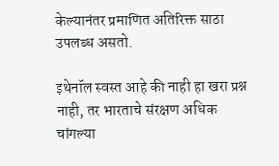केल्यानंतर प्रमाणित अतिरिक्त साठा उपलब्ध असतो.

इथेनॉल स्वस्त आहे की नाही हा खरा प्रश्न नाही, तर भारताचे संरक्षण अधिक चांगल्या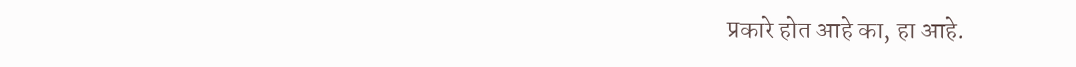प्रकारे होत आहे का, हा आहे.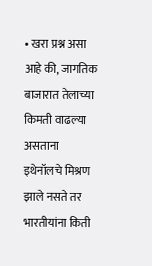• खरा प्रश्न असा आहे की, जागतिक बाजारात तेलाच्या किमती वाढल्या असताना इथेनॉलचे मिश्रण झाले नसते तर भारतीयांना किती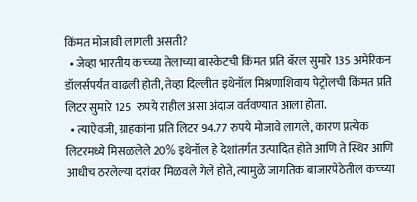किंमत मोजावी लागली असती?
  • जेव्हा भारतीय कच्च्या तेलाच्या बास्केटची किंमत प्रति बॅरल सुमारे 135 अमेरिकन डॉलर्सपर्यंत वाढली होती, तेव्हा दिल्लीत इथेनॉल मिश्रणाशिवाय पेट्रोलची किंमत प्रति लिटर सुमारे 125  रुपये राहील असा अंदाज वर्तवण्यात आला होता.
  • त्याऐवजी, ग्राहकांना प्रति लिटर 94.77 रुपये मोजावे लागले, कारण प्रत्येक लिटरमध्ये मिसळलेले 20% इथेनॉल हे देशांतर्गत उत्पादित होते आणि ते स्थिर आणि आधीच ठरलेल्या दरांवर मिळवले गेले होते, त्यामुळे जागतिक बाजारपेठेतील कच्च्या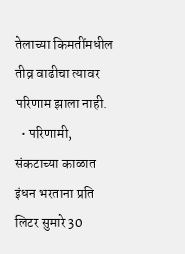तेलाच्या किमतींमधील तीव्र वाढीचा त्यावर परिणाम झाला नाही.
  • परिणामी, संकटाच्या काळात इंधन भरताना प्रति लिटर सुमारे 30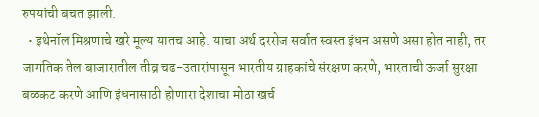रुपयांची बचत झाली.
  • इथेनॉल मिश्रणाचे खरे मूल्य यातच आहे. याचा अर्थ दररोज सर्वात स्वस्त इंधन असणे असा होत नाही, तर जागतिक तेल बाजारातील तीव्र चढ-उतारांपासून भारतीय ग्राहकांचे संरक्षण करणे, भारताची ऊर्जा सुरक्षा बळकट करणे आणि इंधनासाठी होणारा देशाचा मोठा खर्च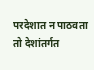परदेशात न पाठवता तो देशांतर्गत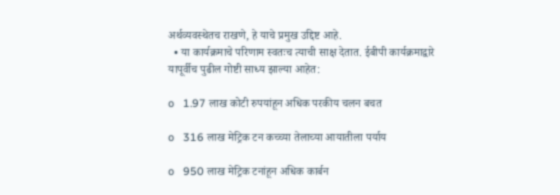अर्थव्यवस्थेतच राखणे, हे याचे प्रमुख उद्दिष्ट आहे.
  • या कार्यक्रमाचे परिणाम स्वतःच त्याची साक्ष देतात. ईबीपी कार्यक्रमाद्वारे यापूर्वीच पुढील गोष्टी साध्य झाल्या आहेत:

o   1.97 लाख कोटी रुपयांहून अधिक परकीय चलन बचत

o   316 लाख मेट्रिक टन कच्च्या तेलाच्या आयातीला पर्याय

o   950 लाख मेट्रिक टनांहून अधिक कार्बन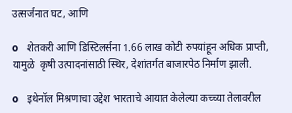उत्सर्जनात घट, आणि

o   शेतकरी आणि डिस्टिलर्सना 1.66 लाख कोटी रुपयांहून अधिक प्राप्ती, यामुळे  कृषी उत्पादनांसाठी स्थिर, देशांतर्गत बाजारपेठ निर्माण झाली.

o   इथेनॉल मिश्रणाचा उद्देश भारताचे आयात केलेल्या कच्च्या तेलावरील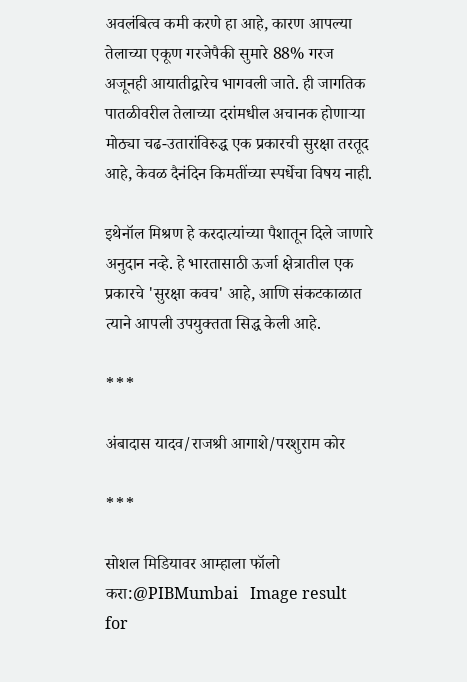अवलंबित्व कमी करणे हा आहे, कारण आपल्या तेलाच्या एकूण गरजेपैकी सुमारे 88% गरज अजूनही आयातीद्वारेच भागवली जाते. ही जागतिक पातळीवरील तेलाच्या दरांमधील अचानक होणाऱ्या मोठ्या चढ-उतारांविरुद्ध एक प्रकारची सुरक्षा तरतूद आहे, केवळ दैनंदिन किमतींच्या स्पर्धेचा विषय नाही.

इथेनॉल मिश्रण हे करदात्यांच्या पैशातून दिले जाणारे अनुदान नव्हे. हे भारतासाठी ऊर्जा क्षेत्रातील एक प्रकारचे 'सुरक्षा कवच' आहे, आणि संकटकाळात त्याने आपली उपयुक्तता सिद्ध केली आहे.

***

अंबादास यादव/राजश्री आगाशे/परशुराम कोर

***

सोशल मिडियावर आम्हाला फॉलो करा:@PIBMumbai   Image result for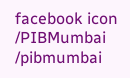facebook icon /PIBMumbai    /pibmumbai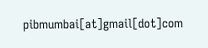pibmumbai[at]gmail[dot]com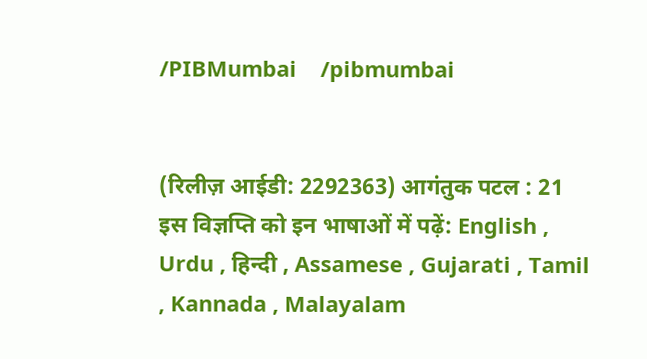/PIBMumbai    /pibmumbai


(रिलीज़ आईडी: 2292363) आगंतुक पटल : 21
इस विज्ञप्ति को इन भाषाओं में पढ़ें: English , Urdu , हिन्दी , Assamese , Gujarati , Tamil , Kannada , Malayalam